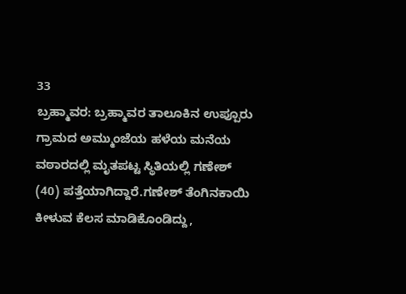33
ಬ್ರಹ್ಮಾವರ: ಬ್ರಹ್ಮಾವರ ತಾಲೂಕಿನ ಉಪ್ಪೂರು ಗ್ರಾಮದ ಅಮ್ಮುಂಜೆಯ ಹಳೆಯ ಮನೆಯ ವಠಾರದಲ್ಲಿ ಮೃತಪಟ್ಟ ಸ್ಥಿತಿಯಲ್ಲಿ ಗಣೇಶ್ (40) ಪತ್ತೆಯಾಗಿದ್ದಾರೆ.ಗಣೇಶ್ ತೆಂಗಿನಕಾಯಿ ಕೀಳುವ ಕೆಲಸ ಮಾಡಿಕೊಂಡಿದ್ದು,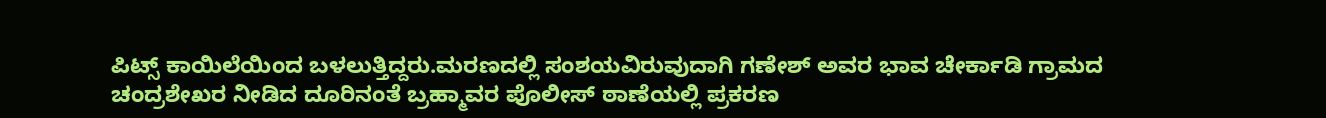ಪಿಟ್ಸ್ ಕಾಯಿಲೆಯಿಂದ ಬಳಲುತ್ತಿದ್ದರು.ಮರಣದಲ್ಲಿ ಸಂಶಯವಿರುವುದಾಗಿ ಗಣೇಶ್ ಅವರ ಭಾವ ಚೇರ್ಕಾಡಿ ಗ್ರಾಮದ ಚಂದ್ರಶೇಖರ ನೀಡಿದ ದೂರಿನಂತೆ ಬ್ರಹ್ಮಾವರ ಪೊಲೀಸ್ ಠಾಣೆಯಲ್ಲಿ ಪ್ರಕರಣ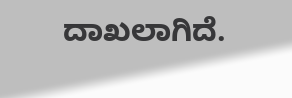ದಾಖಲಾಗಿದೆ.